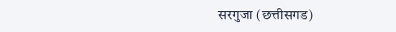सरगुजा (छत्तीसगड)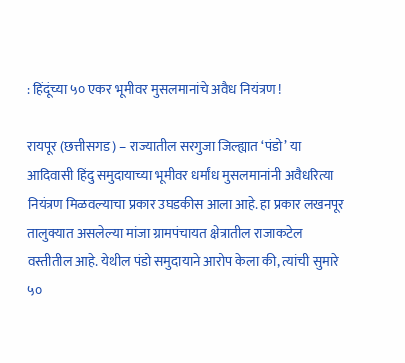: हिंदूंच्या ५० एकर भूमीवर मुसलमानांचे अवैध नियंत्रण !

रायपूर (छत्तीसगड) – राज्यातील सरगुजा जिल्ह्यात ‘पंडो’ या आदिवासी हिंदु समुदायाच्या भूमीवर धर्मांध मुसलमानांनी अवैधरित्या नियंत्रण मिळवल्याचा प्रकार उघडकीस आला आहे. हा प्रकार लखनपूर तालुक्यात असलेल्या मांजा ग्रामपंचायत क्षेत्रातील राजाकटेल वस्तीतील आहे. येथील पंडो समुदायाने आरोप केला की, त्यांची सुमारे ५०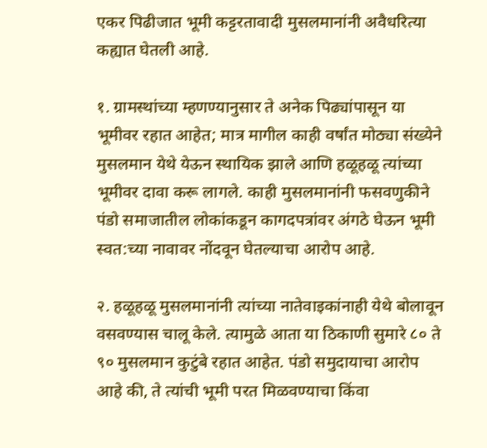एकर पिढीजात भूमी कट्टरतावादी मुसलमानांनी अवैधरित्या कह्यात घेतली आहे.

१. ग्रामस्थांच्या म्हणण्यानुसार ते अनेक पिढ्यांपासून या भूमीवर रहात आहेत; मात्र मागील काही वर्षांत मोठ्या संख्येने मुसलमान येथे येऊन स्थायिक झाले आणि हळूहळू त्यांच्या भूमीवर दावा करू लागले. काही मुसलमानांनी फसवणुकीने पंडो समाजातील लोकांकडून कागदपत्रांवर अंगठे घेऊन भूमी स्वत:च्या नावावर नोंदवून घेतल्याचा आरोप आहे.

२. हळूहळू मुसलमानांनी त्यांच्या नातेवाइकांनाही येथे बोलावून वसवण्यास चालू केले. त्यामुळे आता या ठिकाणी सुमारे ८० ते ९० मुसलमान कुटुंबे रहात आहेत. पंडो समुदायाचा आरोप आहे की, ते त्यांची भूमी परत मिळवण्याचा किंवा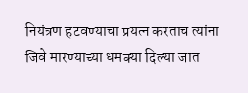नियंत्रण हटवण्याचा प्रयत्न करताच त्यांना जिवे मारण्याच्या धमक्या दिल्या जात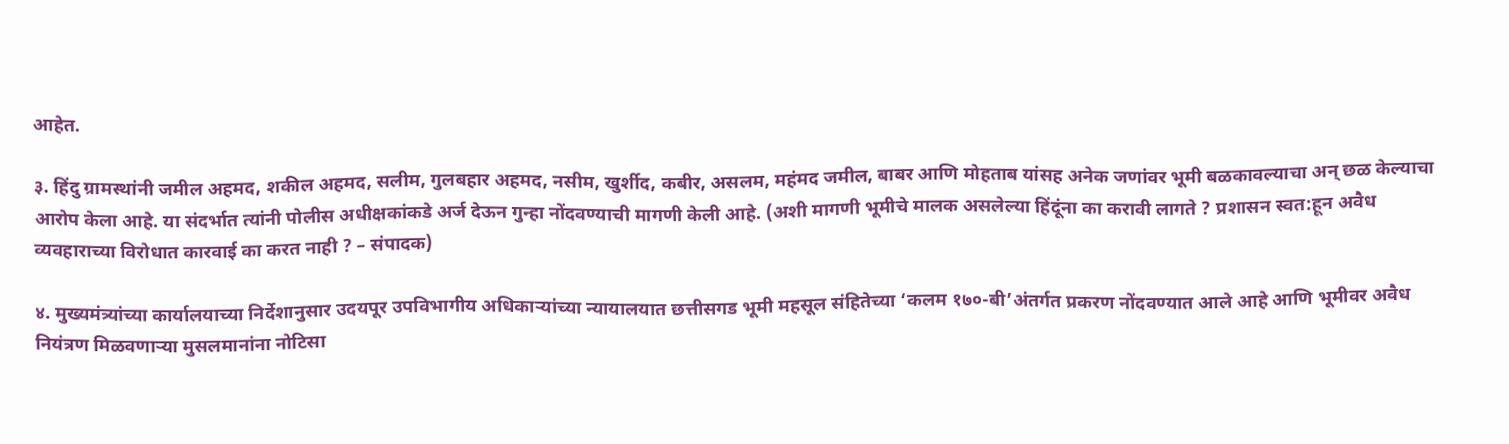आहेत.

३. हिंदु ग्रामस्थांनी जमील अहमद, शकील अहमद, सलीम, गुलबहार अहमद, नसीम, खुर्शीद, कबीर, असलम, महंमद जमील, बाबर आणि मोहताब यांसह अनेक जणांवर भूमी बळकावल्याचा अन् छळ केल्याचा आरोप केला आहे. या संदर्भात त्यांनी पोलीस अधीक्षकांकडे अर्ज देऊन गुन्हा नोंदवण्याची मागणी केली आहे. (अशी मागणी भूमीचे मालक असलेल्या हिंदूंना का करावी लागते ? प्रशासन स्वत:हून अवैध व्यवहाराच्या विरोधात कारवाई का करत नाही ? – संपादक)

४. मुख्यमंत्र्यांच्या कार्यालयाच्या निर्देशानुसार उदयपूर उपविभागीय अधिकार्‍यांच्या न्यायालयात छत्तीसगड भूमी महसूल संहितेच्या ‘कलम १७०-बी’अंतर्गत प्रकरण नोंदवण्यात आले आहे आणि भूमीवर अवैध नियंत्रण मिळवणार्‍या मुसलमानांना नोटिसा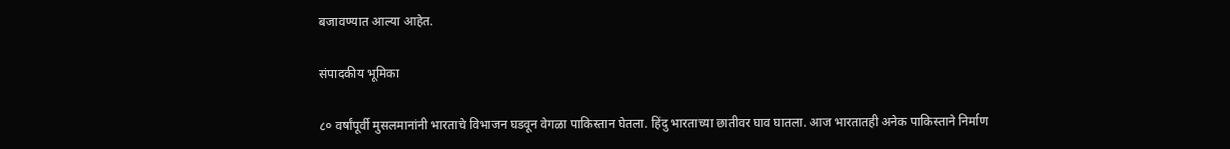बजावण्यात आल्या आहेत.

संपादकीय भूमिका

८० वर्षांपूर्वी मुसलमानांनी भारताचे विभाजन घडवून वेगळा पाकिस्तान घेतला. हिंदु भारताच्या छातीवर घाव घातला. आज भारतातही अनेक पाकिस्ताने निर्माण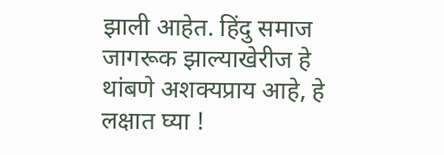झाली आहेत. हिंदु समाज जागरूक झाल्याखेरीज हे थांबणे अशक्यप्राय आहे, हे लक्षात घ्या !